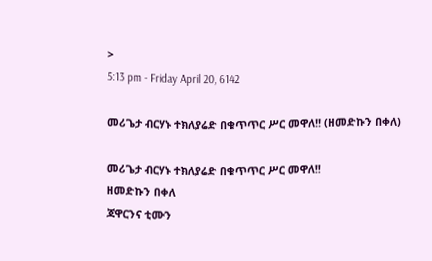>
5:13 pm - Friday April 20, 6142

መሪጌታ ብርሃኑ ተክለያሬድ በቁጥጥር ሥር መዋለ!! (ዘመድኩን በቀለ)

መሪጌታ ብርሃኑ ተክለያሬድ በቁጥጥር ሥር መዋለ!!
ዘመድኩን በቀለ
ጃዋርንና ቲሙን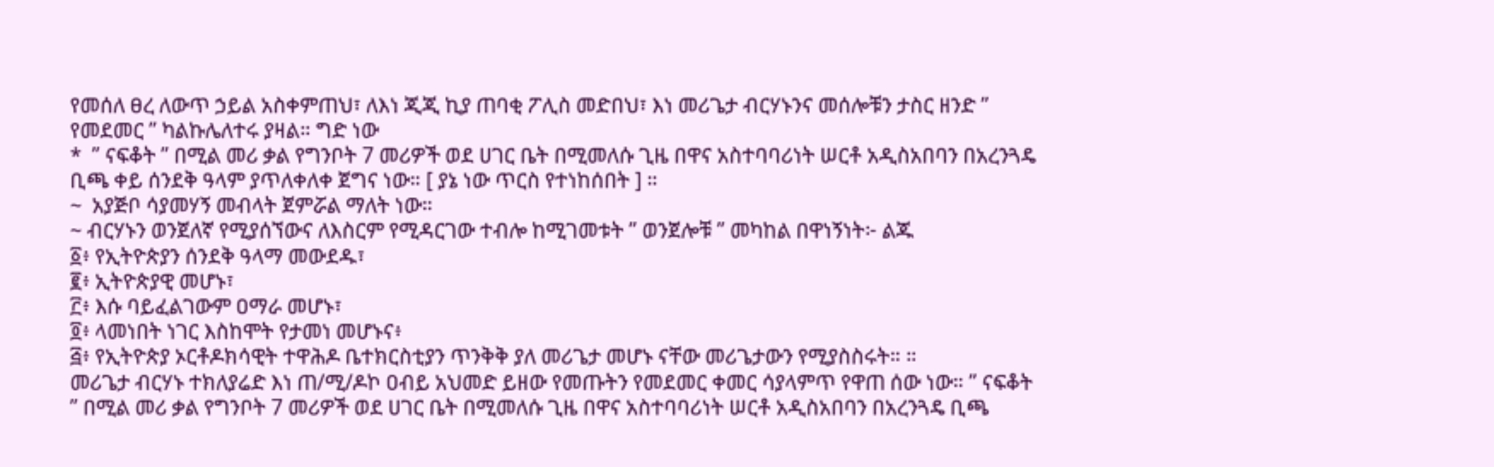የመሰለ ፀረ ለውጥ ኃይል አስቀምጠህ፣ ለእነ ጂጂ ኪያ ጠባቂ ፖሊስ መድበህ፣ እነ መሪጌታ ብርሃኑንና መሰሎቹን ታስር ዘንድ ” የመደመር ” ካልኩሌለተሩ ያዛል። ግድ ነው
*  ” ናፍቆት ” በሚል መሪ ቃል የግንቦት 7 መሪዎች ወደ ሀገር ቤት በሚመለሱ ጊዜ በዋና አስተባባሪነት ሠርቶ አዲስአበባን በአረንጓዴ ቢጫ ቀይ ሰንደቅ ዓላም ያጥለቀለቀ ጀግና ነው። [ ያኔ ነው ጥርስ የተነከሰበት ] ።
~  አያጅቦ ሳያመሃኝ መብላት ጀምሯል ማለት ነው።
~ ብርሃኑን ወንጀለኛ የሚያሰኘውና ለእስርም የሚዳርገው ተብሎ ከሚገመቱት ” ወንጀሎቹ ” መካከል በዋነኝነት፦ ልጁ
፩፥ የኢትዮጵያን ሰንደቅ ዓላማ መውደዱ፣
፪፥ ኢትዮጵያዊ መሆኑ፣
፫፥ እሱ ባይፈልገውም ዐማራ መሆኑ፣
፬፥ ላመነበት ነገር እስከሞት የታመነ መሆኑና፥
፭፥ የኢትዮጵያ ኦርቶዶክሳዊት ተዋሕዶ ቤተክርስቲያን ጥንቅቅ ያለ መሪጌታ መሆኑ ናቸው መሪጌታውን የሚያስስሩት። ።
መሪጌታ ብርሃኑ ተክለያሬድ እነ ጠ/ሚ/ዶኮ ዐብይ አህመድ ይዘው የመጡትን የመደመር ቀመር ሳያላምጥ የዋጠ ሰው ነው። ” ናፍቆት ” በሚል መሪ ቃል የግንቦት 7 መሪዎች ወደ ሀገር ቤት በሚመለሱ ጊዜ በዋና አስተባባሪነት ሠርቶ አዲስአበባን በአረንጓዴ ቢጫ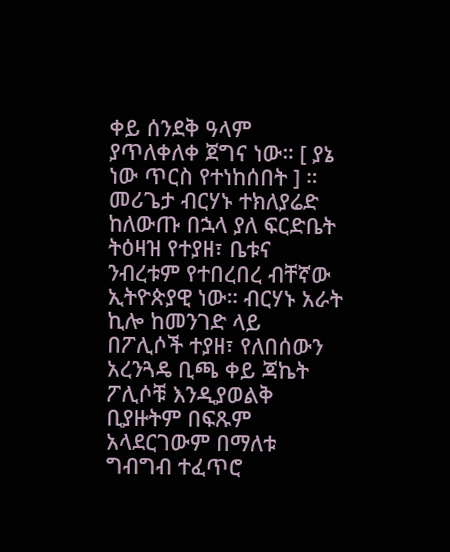ቀይ ሰንደቅ ዓላም ያጥለቀለቀ ጀግና ነው። [ ያኔ ነው ጥርስ የተነከሰበት ] ።
መሪጌታ ብርሃኑ ተክለያሬድ ከለውጡ በኋላ ያለ ፍርድቤት ትዕዛዝ የተያዘ፣ ቤቱና ንብረቱም የተበረበረ ብቸኛው ኢትዮጵያዊ ነው። ብርሃኑ አራት ኪሎ ከመንገድ ላይ በፖሊሶች ተያዘ፣ የለበሰውን አረንጓዴ ቢጫ ቀይ ጃኬት ፖሊሶቹ እንዲያወልቅ ቢያዙትም በፍጹም አላደርገውም በማለቱ ግብግብ ተፈጥሮ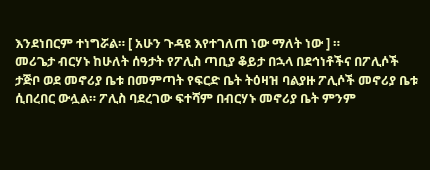እንደነበርም ተነግሯል። [ አሁን ጉዳዩ እየተገለጠ ነው ማለት ነው ] ።
መሪጌታ ብርሃኑ ከሁለት ሰዓታት የፖሊስ ጣቢያ ቆይታ በኋላ በደኅነቶችና በፖሊሶች ታጅቦ ወደ መኖሪያ ቤቱ በመምጣት የፍርድ ቤት ትዕዛዝ ባልያዙ ፖሊሶች መኖሪያ ቤቱ ሲበረበር ውሏል። ፖሊስ ባደረገው ፍተሻም በብርሃኑ መኖሪያ ቤት ምንም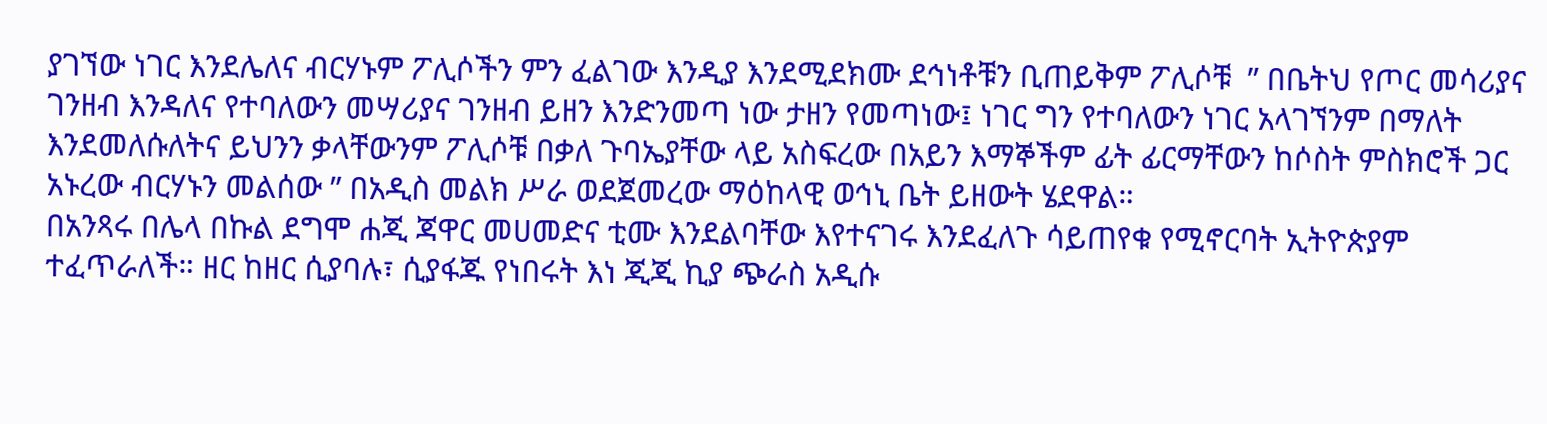ያገኘው ነገር እንደሌለና ብርሃኑም ፖሊሶችን ምን ፈልገው እንዲያ እንደሚደክሙ ደኅነቶቹን ቢጠይቅም ፖሊሶቹ  ” በቤትህ የጦር መሳሪያና ገንዘብ እንዳለና የተባለውን መሣሪያና ገንዘብ ይዘን እንድንመጣ ነው ታዘን የመጣነው፤ ነገር ግን የተባለውን ነገር አላገኘንም በማለት እንደመለሱለትና ይህንን ቃላቸውንም ፖሊሶቹ በቃለ ጉባኤያቸው ላይ አስፍረው በአይን እማኞችም ፊት ፊርማቸውን ከሶስት ምስክሮች ጋር አኑረው ብርሃኑን መልሰው ” በአዲስ መልክ ሥራ ወደጀመረው ማዕከላዊ ወኅኒ ቤት ይዘውት ሄደዋል።
በአንጻሩ በሌላ በኩል ደግሞ ሐጂ ጃዋር መሀመድና ቲሙ እንደልባቸው እየተናገሩ እንደፈለጉ ሳይጠየቁ የሚኖርባት ኢትዮጵያም ተፈጥራለች። ዘር ከዘር ሲያባሉ፣ ሲያፋጁ የነበሩት እነ ጂጂ ኪያ ጭራስ አዲሱ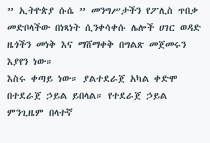” ኢትዮጵያ ሱሴ ” መንግሥታችን የፖሊስ ጥበቃ መድቦላችው በነጻነት ሲንቀሳቀሱ ሌሎች ሀገር ወዳድ ዜጎችን መነቅ እና ማሸማቀቅ በግልጽ መጀመሩን እያየን ነው።
እስሩ ቀጣይ ነው። ያልተደራጀ አካል ቀድሞ በተደራጀ ኃይል ይበላል። የተደራጀ ኃይል ምንጊዜም በላተኛ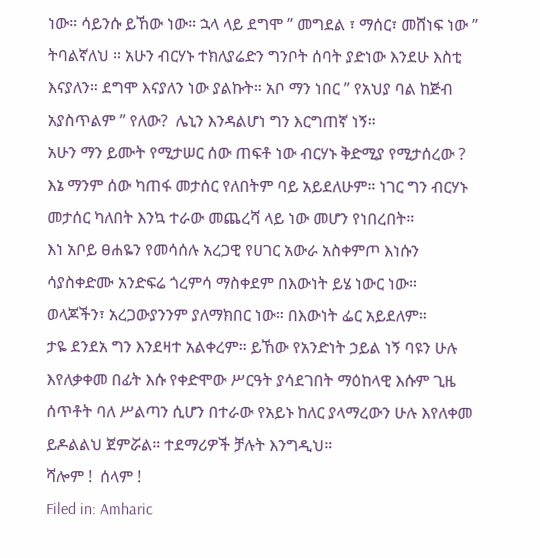ነው። ሳይንሱ ይኸው ነው። ኋላ ላይ ደግሞ ” መግደል ፣ ማሰር፣ መሸነፍ ነው ” ትባልኛለህ ። አሁን ብርሃኑ ተክለያሬድን ግንቦት ሰባት ያድነው እንደሁ እስቲ እናያለን። ደግሞ እናያለን ነው ያልኩት። አቦ ማን ነበር ” የአህያ ባል ከጅብ አያስጥልም ” የለው?  ሌኒን እንዳልሆነ ግን እርግጠኛ ነኝ።
አሁን ማን ይሙት የሚታሠር ሰው ጠፍቶ ነው ብርሃኑ ቅድሚያ የሚታሰረው ? እኔ ማንም ሰው ካጠፋ መታሰር የለበትም ባይ አይደለሁም። ነገር ግን ብርሃኑ መታሰር ካለበት እንኳ ተራው መጨረሻ ላይ ነው መሆን የነበረበት።
እነ አቦይ ፀሐዬን የመሳሰሉ አረጋዊ የሀገር አውራ አስቀምጦ እነሱን ሳያስቀድሙ አንድፍሬ ጎረምሳ ማስቀደም በእውነት ይሄ ነውር ነው። ወላጆችን፣ አረጋውያንንም ያለማክበር ነው። በእውነት ፌር አይደለም።
ታዬ ደንደአ ግን እንደዛተ አልቀረም። ይኸው የአንድነት ኃይል ነኝ ባዩን ሁሉ እየለቃቀመ በፊት እሱ የቀድሞው ሥርዓት ያሳደገበት ማዕከላዊ እሱም ጊዜ ሰጥቶት ባለ ሥልጣን ሲሆን በተራው የአይኑ ከለር ያላማረውን ሁሉ እየለቀመ ይዶልልህ ጀምሯል። ተደማሪዎች ቻሉት እንግዲህ።
ሻሎም !  ሰላም !
Filed in: Amharic